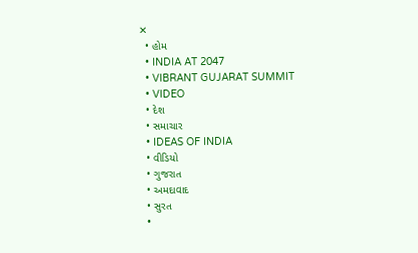✕
  • હોમ
  • INDIA AT 2047
  • VIBRANT GUJARAT SUMMIT
  • VIDEO
  • દેશ
  • સમાચાર
  • IDEAS OF INDIA
  • વીડિયો
  • ગુજરાત
  • અમદાવાદ
  • સુરત
  •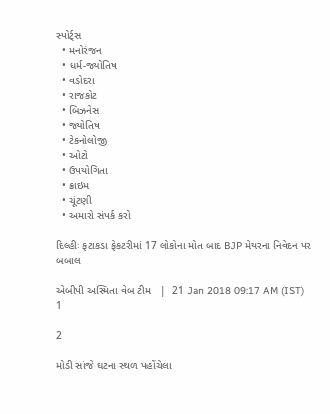સ્પોર્ટ્સ
  • મનોરંજન
  • ધર્મ-જ્યોતિષ
  • વડોદરા
  • રાજકોટ
  • બિઝનેસ
  • જ્યોતિષ
  • ટેકનોલોજી
  • ઓટો
  • ઉપયોગિતા
  • ક્રાઇમ
  • ચૂંટણી
  • અમારો સંપર્ક કરો

દિલ્હીઃ ફટાકડા ફેકટરીમાં 17 લોકોના મોત બાદ BJP મેયરના નિવેદન પર બબાલ

એબીપી અસ્મિતા વેબ ટીમ   |  21 Jan 2018 09:17 AM (IST)
1

2

મોડી સાંજે ઘટના સ્થળ પહોંચેલા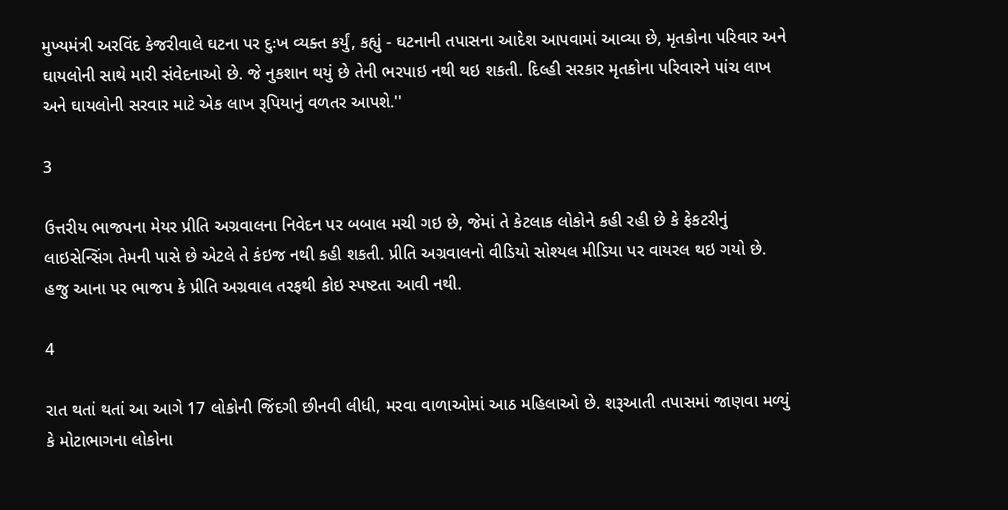મુખ્યમંત્રી અરવિંદ કેજરીવાલે ઘટના પર દુઃખ વ્યક્ત કર્યું, કહ્યું - ઘટનાની તપાસના આદેશ આપવામાં આવ્યા છે, મૃતકોના પરિવાર અને ઘાયલોની સાથે મારી સંવેદનાઓ છે. જે નુકશાન થયું છે તેની ભરપાઇ નથી થઇ શકતી. દિલ્હી સરકાર મૃતકોના પરિવારને પાંચ લાખ અને ઘાયલોની સરવાર માટે એક લાખ રૂપિયાનું વળતર આપશે.''

3

ઉત્તરીય ભાજપના મેયર પ્રીતિ અગ્રવાલના નિવેદન પર બબાલ મચી ગઇ છે, જેમાં તે કેટલાક લોકોને કહી રહી છે કે ફેકટરીનું લાઇસેન્સિંગ તેમની પાસે છે એટલે તે કંઇજ નથી કહી શકતી. પ્રીતિ અગ્રવાલનો વીડિયો સોશ્યલ મીડિયા પર વાયરલ થઇ ગયો છે. હજુ આના પર ભાજપ કે પ્રીતિ અગ્રવાલ તરફથી કોઇ સ્પષ્ટતા આવી નથી.

4

રાત થતાં થતાં આ આગે 17 લોકોની જિંદગી છીનવી લીધી, મરવા વાળાઓમાં આઠ મહિલાઓ છે. શરૂઆતી તપાસમાં જાણવા મળ્યું કે મોટાભાગના લોકોના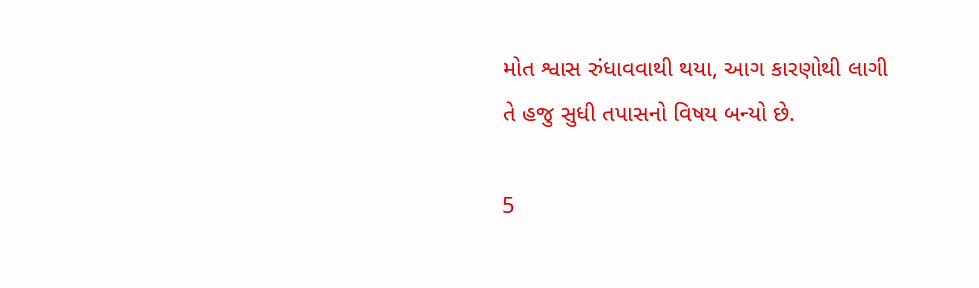મોત શ્વાસ રુંધાવવાથી થયા, આગ કારણોથી લાગી તે હજુ સુધી તપાસનો વિષય બન્યો છે.

5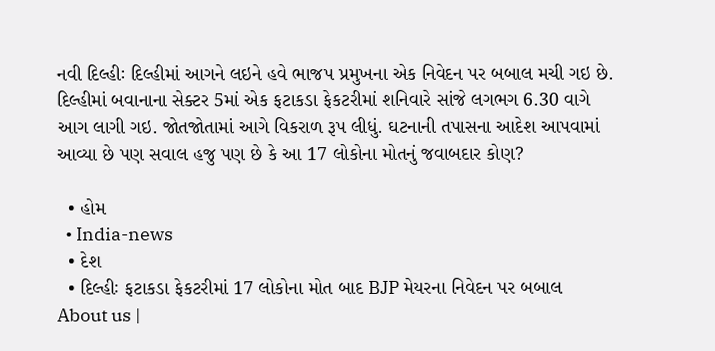નવી દિલ્હીઃ દિલ્હીમાં આગને લઇને હવે ભાજપ પ્રમુખના એક નિવેદન પર બબાલ મચી ગઇ છે. દિલ્હીમાં બવાનાના સેક્ટર 5માં એક ફટાકડા ફેકટરીમાં શનિવારે સાંજે લગભગ 6.30 વાગે આગ લાગી ગઇ. જોતજોતામાં આગે વિકરાળ રૂપ લીધું. ઘટનાની તપાસના આદેશ આપવામાં આવ્યા છે પણ સવાલ હજુ પણ છે કે આ 17 લોકોના મોતનું જવાબદાર કોણ?

  • હોમ
  • India-news
  • દેશ
  • દિલ્હીઃ ફટાકડા ફેકટરીમાં 17 લોકોના મોત બાદ BJP મેયરના નિવેદન પર બબાલ
About us |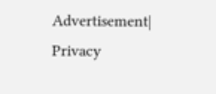Advertisement| Privacy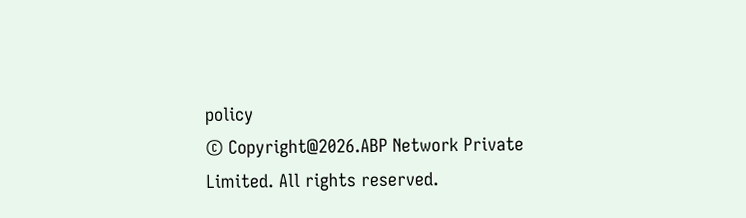policy
© Copyright@2026.ABP Network Private Limited. All rights reserved.